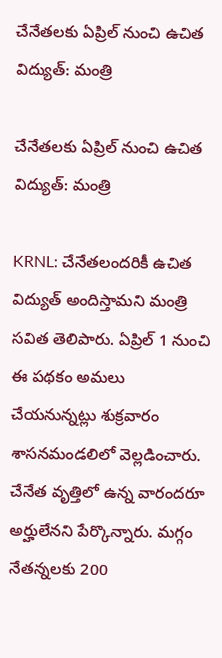చేనేతలకు ఏప్రిల్ నుంచి ఉచిత విద్యుత్: మంత్రి

చేనేతలకు ఏప్రిల్ నుంచి ఉచిత విద్యుత్: మంత్రి

KRNL: చేనేతలందరికీ ఉచిత విద్యుత్ అందిస్తామని మంత్రి సవిత తెలిపారు. ఏప్రిల్ 1 నుంచి ఈ పథకం అమలు చేయనున్నట్లు శుక్రవారం శాసనమండలిలో వెల్లడించారు. చేనేత వృత్తిలో ఉన్న వారందరూ అర్హులేనని పేర్కొన్నారు. మగ్గం నేతన్నలకు 200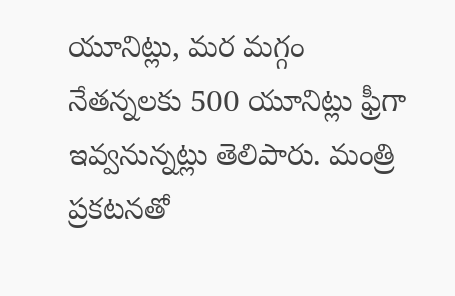యూనిట్లు, మర మగ్గం నేతన్నలకు 500 యూనిట్లు ఫ్రీగా ఇవ్వనున్నట్లు తెలిపారు. మంత్రి ప్రకటనతో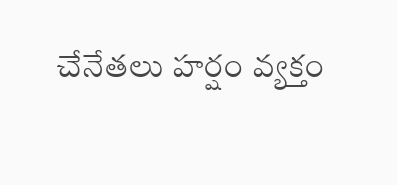చేనేతలు హర్షం వ్యక్తం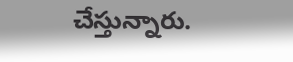చేస్తున్నారు.